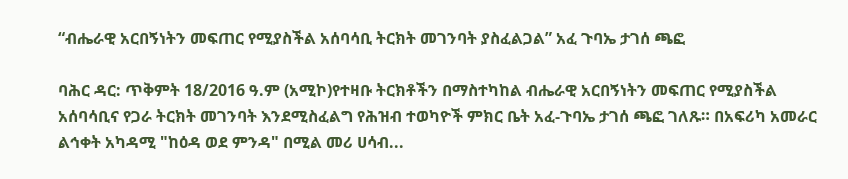“ብሔራዊ አርበኝነትን መፍጠር የሚያስችል አሰባሳቢ ትርክት መገንባት ያስፈልጋል” አፈ ጉባኤ ታገሰ ጫፎ

ባሕር ዳር: ጥቅምት 18/2016 ዓ.ም (አሚኮ)የተዛቡ ትርክቶችን በማስተካከል ብሔራዊ አርበኝነትን መፍጠር የሚያስችል አሰባሳቢና የጋራ ትርክት መገንባት እንደሚስፈልግ የሕዝብ ተወካዮች ምክር ቤት አፈ-ጉባኤ ታገሰ ጫፎ ገለጹ። በአፍሪካ አመራር ልኅቀት አካዳሚ "ከዕዳ ወደ ምንዳ" በሚል መሪ ሀሳብ...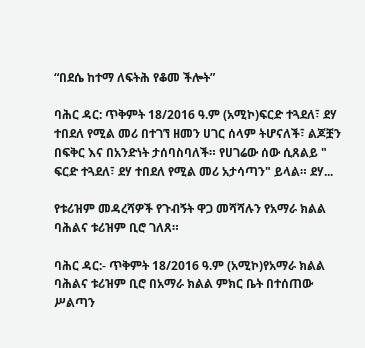“በደሴ ከተማ ለፍትሕ የቆመ ችሎት”

ባሕር ዳር: ጥቅምት 18/2016 ዓ.ም (አሚኮ)ፍርድ ተጓደለ፣ ደሃ ተበደለ የሚል መሪ በተገኘ ዘመን ሀገር ሰላም ትሆናለች፣ ልጆቿን በፍቅር እና በአንድነት ታሰባስባለች። የሀገሬው ሰው ሲጸልይ " ፍርድ ተጓደለ፣ ደሃ ተበደለ የሚል መሪ አታሳጣን" ይላል። ደሃ...

የቱሪዝም መዳረሻዎች የጉብኝት ዋጋ መሻሻሉን የአማራ ክልል ባሕልና ቱሪዝም ቢሮ ገለጸ።

ባሕር ዳር:- ጥቅምት 18/2016 ዓ.ም (አሚኮ)የአማራ ክልል ባሕልና ቱሪዝም ቢሮ በአማራ ክልል ምክር ቤት በተሰጠው ሥልጣን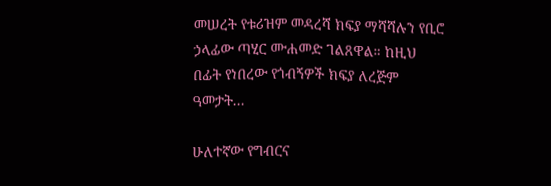መሠረት የቱሪዝም መዳረሻ ክፍያ ማሻሻሉን የቢሮ ኃላፊው ጣሂር ሙሐመድ ገልጸዋል። ከዚህ በፊት የነበረው የጎብኝዎች ክፍያ ለረጅም ዓመታት...

ሁለተኛው የግብርና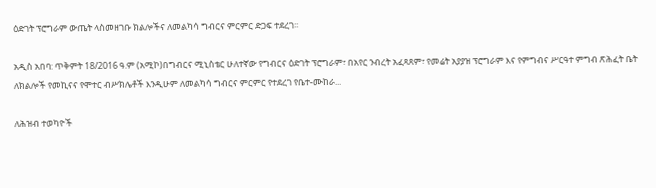ዕድገት ፕሮግራም ውጤት ላስመዘገቡ ክልሎችና ለመልካሳ ግብርና ምርምር ድጋፍ ተደረገ፡፡

አዲስ አበባ: ጥቅምት 18/2016 ዓ.ም (አሚኮ)በግብርና ሚኒስቴር ሁለተኛው የግብርና ዕድገት ፕሮግራም፣ በአየር ንብረት አፈጻጸም፣ የመሬት አያያዝ ፕሮግራም እና የምግብና ሥርዓተ ምግብ ጽሕፈት ቤት ለክልሎች የመኪናና የሞተር ብሥክሌቶች እንዲሁም ለመልካሳ ግብርና ምርምር የተደረገ የቤተ-ሙከራ...

ለሕዝብ ተወካዮች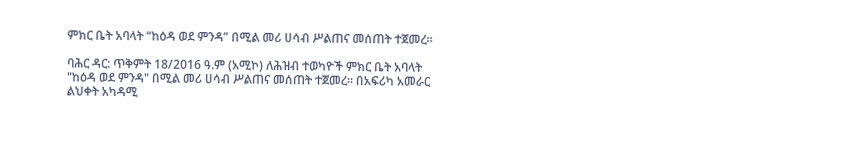ምክር ቤት አባላት “ከዕዳ ወደ ምንዳ” በሚል መሪ ሀሳብ ሥልጠና መሰጠት ተጀመረ።

ባሕር ዳር: ጥቅምት 18/2016 ዓ.ም (አሚኮ) ለሕዝብ ተወካዮች ምክር ቤት አባላት "ከዕዳ ወደ ምንዳ" በሚል መሪ ሀሳብ ሥልጠና መሰጠት ተጀመረ። በአፍሪካ አመራር ልህቀት አካዳሚ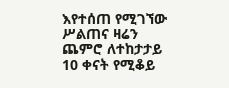እየተሰጠ የሚገኘው ሥልጠና ዛሬን ጨምሮ ለተከታታይ 10 ቀናት የሚቆይ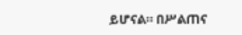ይሆናል። በሥልጠና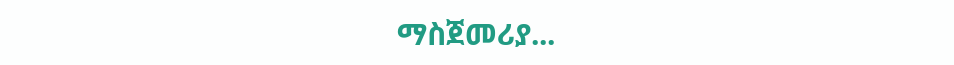ማስጀመሪያ...